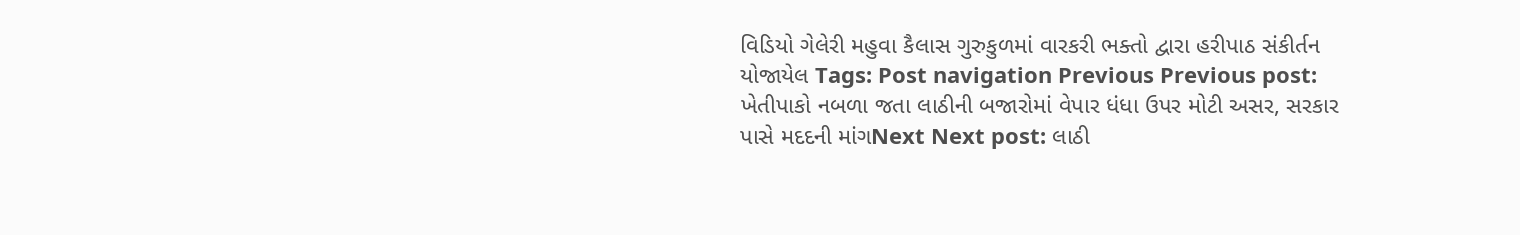વિડિયો ગેલેરી મહુવા કૈલાસ ગુરુકુળમાં વારકરી ભક્તો દ્વારા હરીપાઠ સંકીર્તન યોજાયેલ Tags: Post navigation Previous Previous post: ખેતીપાકો નબળા જતા લાઠીની બજારોમાં વેપાર ધંધા ઉપર મોટી અસર, સરકાર પાસે મદદની માંગNext Next post: લાઠી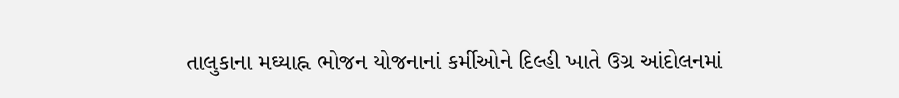તાલુકાના મઘ્યાહ્ન ભોજન યોજનાનાં કર્મીઓને દિલ્હી ખાતે ઉગ્ર આંદોલનમાં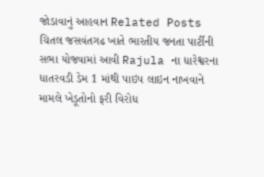જોડાવાનું આહવાન Related Posts ચિતલ જસવંતગઢ ખાતે ભારતીય જનતા પાર્ટીની સભા યોજવામાં આવી Rajula ના ધારેશ્વરના ધાતરવડી ડેમ 1 માંથી પાઇપ લાઇન નાખવાને મામલે ખેડૂતોનો ફરી વિરોધ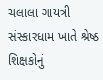ચલાલા ગાયત્રી સંસ્કારધામ ખાતે શ્રેષ્ઠ શિક્ષકોનું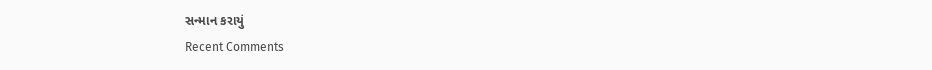સન્માન કરાયું
Recent Comments